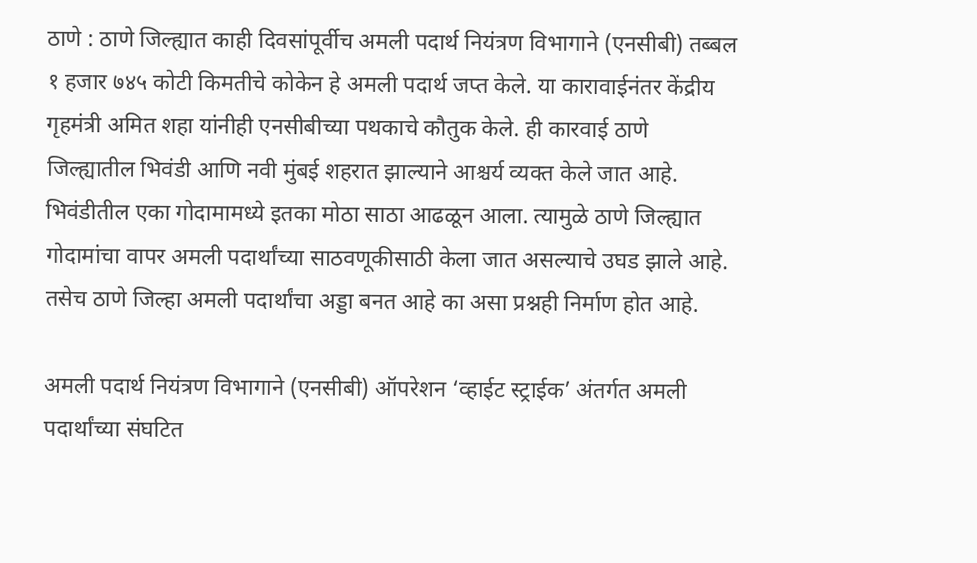ठाणे : ठाणे जिल्ह्यात काही दिवसांपूर्वीच अमली पदार्थ नियंत्रण विभागाने (एनसीबी) तब्बल १ हजार ७४५ कोटी किमतीचे कोकेन हे अमली पदार्थ जप्त केले. या कारावाईनंतर केंद्रीय गृहमंत्री अमित शहा यांनीही एनसीबीच्या पथकाचे कौतुक केले. ही कारवाई ठाणे जिल्ह्यातील भिवंडी आणि नवी मुंबई शहरात झाल्याने आश्चर्य व्यक्त केले जात आहे. भिवंडीतील एका गोदामामध्ये इतका मोठा साठा आढळून आला. त्यामुळे ठाणे जिल्ह्यात गोदामांचा वापर अमली पदार्थांच्या साठवणूकीसाठी केला जात असल्याचे उघड झाले आहे. तसेच ठाणे जिल्हा अमली पदार्थांचा अड्डा बनत आहे का असा प्रश्नही निर्माण होत आहे.

अमली पदार्थ नियंत्रण विभागाने (एनसीबी) ऑपरेशन ‘व्हाईट स्ट्राईक’ अंतर्गत अमली पदार्थांच्या संघटित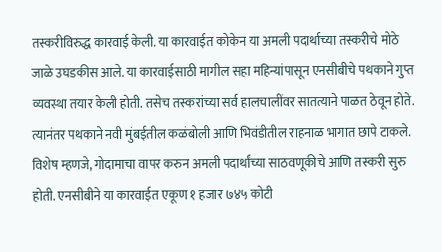तस्करीविरुद्ध कारवाई केली. या कारवाईत कोकेन या अमली पदार्थाच्या तस्करीचे मोठे जाळे उघडकीस आले. या कारवाईसाठी मागील सहा महिन्यांपासून एनसीबीचे पथकाने गुप्त व्यवस्था तयार केली होती. तसेच तस्करांच्या सर्व हालचालींवर सातत्याने पाळत ठेवून होते. त्यानंतर पथकाने नवी मुंबईतील कळंबोली आणि भिवंडीतील राहनाळ भागात छापे टाकले. विशेष म्हणजे, गोदामाचा वापर करुन अमली पदार्थांच्या साठवणूकीचे आणि तस्करी सुरु होती. एनसीबीने या कारवाईत एकूण १ हजार ७४५ कोटी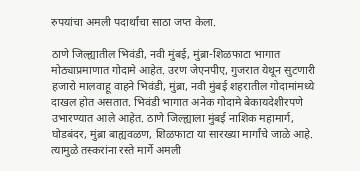रुपयांचा अमली पदार्थांचा साठा जप्त केला.

ठाणे जिल्ह्यातील भिवंडी, नवी मुंबई, मुंब्रा-शिळफाटा भागात मोठ्याप्रमाणात गोदामे आहेत. उरण जेएनपीए, गुजरात येथून सुटणारी हजारो मालवाहू वाहने भिवंडी, मुंब्रा, नवी मुंबई शहरातील गोदामांमध्ये दाखल होत असतात. भिवंडी भागात अनेक गोदामे बेकायदेशीरपणे उभारण्यात आले आहेत. ठाणे जिल्ह्याला मुंबई नाशिक महामार्ग, घोडबंदर, मुंब्रा बाह्यवळण, शिळफाटा या सारख्या मार्गांचे जाळे आहे. त्यामुळे तस्करांना रस्ते मार्गे अमली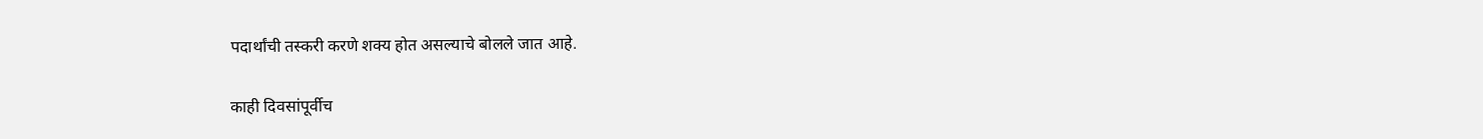पदार्थांची तस्करी करणे शक्य होत असल्याचे बोलले जात आहे.

काही दिवसांपूर्वीच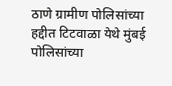ठाणे ग्रामीण पोलिसांच्या हद्दीत टिटवाळा येथे मुंबई पोलिसांच्या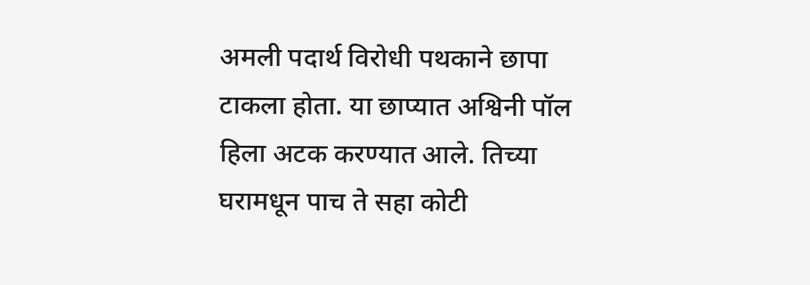अमली पदार्थ विरोधी पथकाने छापा टाकला होता. या छाप्यात अश्विनी पॉल हिला अटक करण्यात आले. तिच्या घरामधून पाच ते सहा कोटी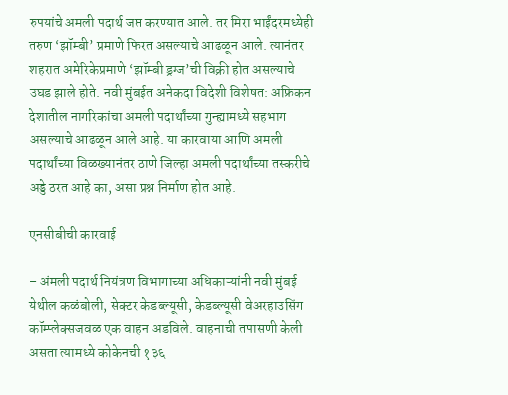रुपयांचे अमली पदार्थ जप्त करण्यात आले. तर मिरा भाईंदरमध्येही तरुण ‘झॉम्बी’ प्रमाणे फिरत असल्याचे आढळून आले. त्यानंतर शहरात अमेरिकेप्रमाणे ‘झॉम्बी ड्रग्ज’ची विक्री होत असल्याचे उघड झाले होते. नवी मुंबईत अनेकदा विदेशी विशेषत: अफ्रिकन देशातील नागरिकांचा अमली पदार्थांच्या गुन्ह्यामध्ये सहभाग असल्याचे आढळून आले आहे. या कारवाया आणि अमली पदार्थांच्या विळख्यानंतर ठाणे जिल्हा अमली पदार्थांच्या तस्करीचे अड्डे ठरत आहे का, असा प्रश्न निर्माण होत आहे.

एनसीबीची कारवाई

– अंमली पदार्थ नियंत्रण विभागाच्या अधिकाऱ्यांनी नवी मुंबई येथील कळंबोली, सेक्टर केडब्ल्यूसी, केडब्ल्यूसी वेअरहाउसिंग कॉम्प्लेक्सजवळ एक वाहन अडविले. वाहनाची तपासणी केली असता त्यामध्ये कोकेनची १३६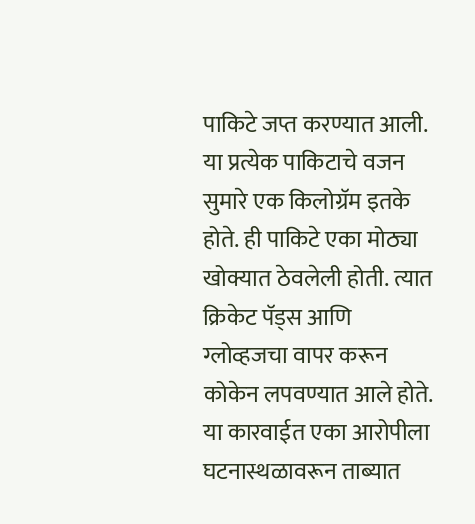पाकिटे जप्त करण्यात आली. या प्रत्येक पाकिटाचे वजन सुमारे एक किलोग्रॅम इतके होते. ही पाकिटे एका मोठ्या खोक्यात ठेवलेली होती. त्यात क्रिकेट पॅड्स आणि ग्लोव्हजचा वापर करून कोकेन लपवण्यात आले होते. या कारवाईत एका आरोपीला घटनास्थळावरून ताब्यात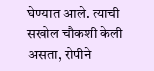घेण्यात आले. त्याची सखोल चौकशी केली असता, रोपीने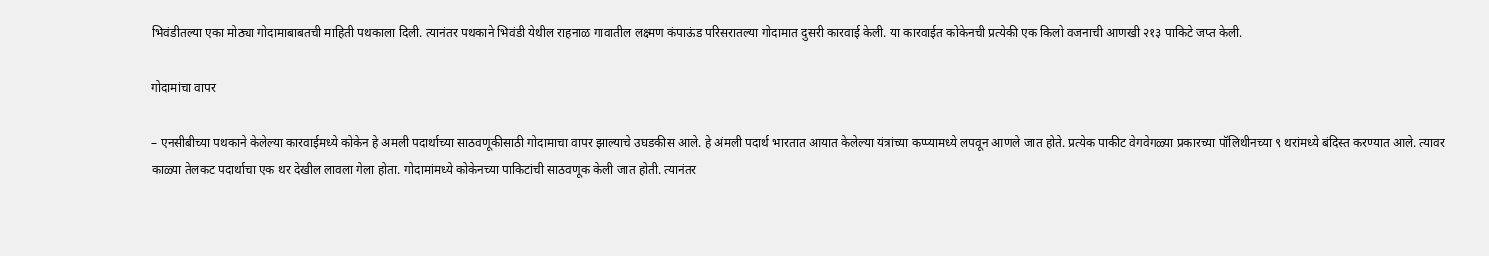भिवंडीतल्या एका मोठ्या गोदामाबाबतची माहिती पथकाला दिली. त्यानंतर पथकाने भिवंडी येथील राहनाळ गावातील लक्ष्मण कंपाऊंड परिसरातल्या गोदामात दुसरी कारवाई केली. या कारवाईत कोकेनची प्रत्येकी एक किलो वजनाची आणखी २१३ पाकिटे जप्त केली.

गोदामांचा वापर

– एनसीबीच्या पथकाने केलेल्या कारवाईमध्ये कोकेन हे अमली पदार्थाच्या साठवणूकीसाठी गोदामाचा वापर झाल्याचे उघडकीस आले. हे अंमली पदार्थ भारतात आयात केलेल्या यंत्रांच्या कप्प्यामध्ये लपवून आणले जात होते. प्रत्येक पाकीट वेगवेगळ्या प्रकारच्या पॉलिथीनच्या ९ थरांमध्ये बंदिस्त करण्यात आले. त्यावर काळ्या तेलकट पदार्थाचा एक थर देखील लावला गेला होता. गोदामांमध्ये कोकेनच्या पाकिटांची साठवणूक केली जात होती. त्यानंतर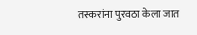तस्करांना पुरवठा केला जात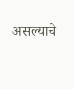असल्याचे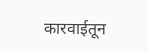कारवाईतून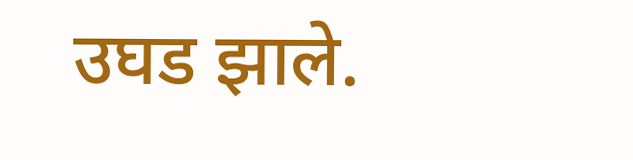उघड झाले.